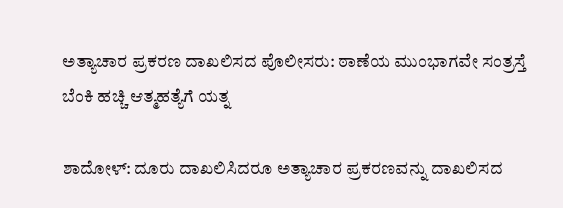ಅತ್ಯಾಚಾರ ಪ್ರಕರಣ ದಾಖಲಿಸದ ಪೊಲೀಸರು: ಠಾಣೆಯ ಮುಂಭಾಗವೇ ಸಂತ್ರಸ್ತೆ ಬೆಂಕಿ ಹಚ್ಚಿ ಆತ್ಮಹತ್ಯೆಗೆ ಯತ್ನ

ಶಾದೋಳ್: ದೂರು ದಾಖಲಿಸಿದರೂ ಅತ್ಯಾಚಾರ ಪ್ರಕರಣವನ್ನು ದಾಖಲಿಸದ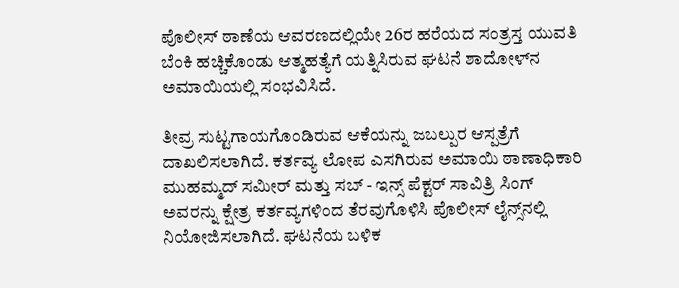ಪೊಲೀಸ್ ಠಾಣೆಯ ಆವರಣದಲ್ಲಿಯೇ 26ರ ಹರೆಯದ ಸಂತ್ರಸ್ತ ಯುವತಿ‌ ಬೆಂಕಿ ಹಚ್ಚಿಕೊಂಡು ಆತ್ಮಹತ್ಯೆಗೆ ಯತ್ನಿಸಿರುವ ಘಟನೆ ಶಾದೋಳ್‌ನ ಅಮಾಯಿಯಲ್ಲಿ ಸಂಭವಿಸಿದೆ.

ತೀವ್ರ ಸುಟ್ಟಗಾಯಗೊಂಡಿರುವ ಆಕೆಯನ್ನು ಜಬಲ್ಪುರ ಆಸ್ಪತ್ರೆಗೆ ದಾಖಲಿಸಲಾಗಿದೆ. ಕರ್ತವ್ಯ ಲೋಪ‌‌ ಎಸಗಿರುವ ಅಮಾಯಿ ಠಾಣಾಧಿಕಾರಿ ಮುಹಮ್ಮದ್ ಸಮೀರ್ ಮತ್ತು ಸಬ್ - ಇನ್ಸ್ ಪೆಕ್ಟರ್ ಸಾವಿತ್ರಿ ಸಿಂಗ್ ಅವರನ್ನು ಕ್ಷೇತ್ರ ಕರ್ತವ್ಯಗಳಿಂದ ತೆರವುಗೊಳಿಸಿ ಪೊಲೀಸ್ ಲೈನ್ಸ್‌ನಲ್ಲಿ ನಿಯೋಜಿಸಲಾಗಿದೆ. ಘಟನೆಯ ಬಳಿಕ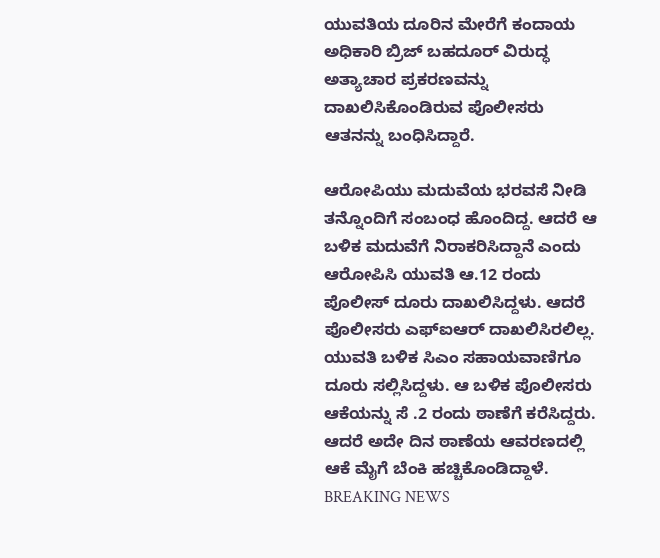ಯುವತಿಯ ದೂರಿನ ಮೇರೆಗೆ ಕಂದಾಯ ಅಧಿಕಾರಿ ಬ್ರಿಜ್ ಬಹದೂರ್ ವಿರುದ್ಧ ಅತ್ಯಾಚಾರ ಪ್ರಕರಣವನ್ನು ದಾಖಲಿಸಿಕೊಂಡಿರುವ ಪೊಲೀಸರು ಆತನನ್ನು ಬಂಧಿಸಿದ್ದಾರೆ.

ಆರೋಪಿಯು ಮದುವೆಯ ಭರವಸೆ ನೀಡಿ ತನ್ನೊಂದಿಗೆ ಸಂಬಂಧ ಹೊಂದಿದ್ದ. ಆದರೆ ಆ ಬಳಿಕ ಮದುವೆಗೆ ನಿರಾಕರಿಸಿದ್ದಾನೆ ಎಂದು ಆರೋಪಿಸಿ ಯುವತಿ ಆ.12 ರಂದು ಪೊಲೀಸ್ ದೂರು ದಾಖಲಿಸಿದ್ದಳು. ಆದರೆ ಪೊಲೀಸರು ಎಫ್‌ಐಆರ್ ದಾಖಲಿಸಿರಲಿಲ್ಲ. ಯುವತಿ ಬಳಿಕ ಸಿಎಂ ಸಹಾಯವಾಣಿಗೂ ದೂರು ಸಲ್ಲಿಸಿದ್ದಳು. ಆ ಬಳಿಕ ಪೊಲೀಸರು ಆಕೆಯನ್ನು ಸೆ .2 ರಂದು ಠಾಣೆಗೆ ಕರೆಸಿದ್ದರು. ಆದರೆ ಅದೇ ದಿನ ಠಾಣೆಯ ಆವರಣದಲ್ಲಿ ಆಕೆ ಮೈಗೆ ಬೆಂಕಿ ಹಚ್ಚಿಕೊಂಡಿದ್ದಾಳೆ.
BREAKING NEWS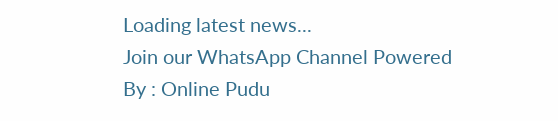Loading latest news...
Join our WhatsApp Channel Powered By : Online Pudu